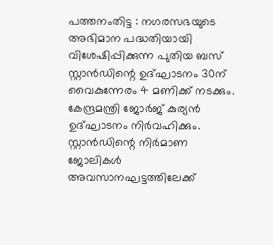പത്തനംതിട്ട : നഗരസഭയുടെ അഭിമാന പദ്ധതിയായി വിശേഷിപ്പിക്കുന്ന പുതിയ ബസ് സ്റ്റാൻഡിന്റെ ഉദ്ഘാടനം 30ന് വൈകുന്നേരം 4 മണിക്ക് നടക്കും. കേന്ദ്രമന്ത്രി ജോർജ് കുര്യൻ ഉദ്ഘാടനം നിർവഹിക്കും. സ്റ്റാൻഡിന്റെ നിർമാണ ജോലികൾ അവസാനഘട്ടത്തിലേക്ക്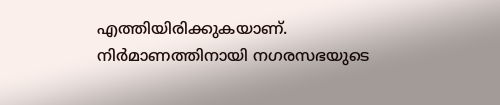എത്തിയിരിക്കുകയാണ്. നിർമാണത്തിനായി നഗരസഭയുടെ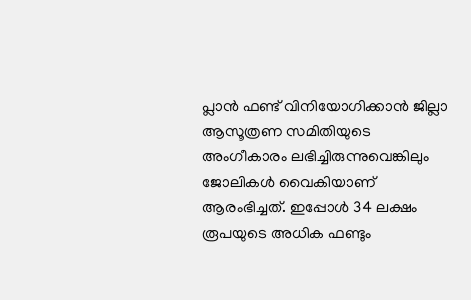പ്ലാൻ ഫണ്ട് വിനിയോഗിക്കാൻ ജില്ലാ ആസൂത്രണ സമിതിയുടെ അംഗീകാരം ലഭിച്ചിരുന്നുവെങ്കിലും ജോലികൾ വൈകിയാണ് ആരംഭിച്ചത്. ഇപ്പോൾ 34 ലക്ഷം രൂപയുടെ അധിക ഫണ്ടും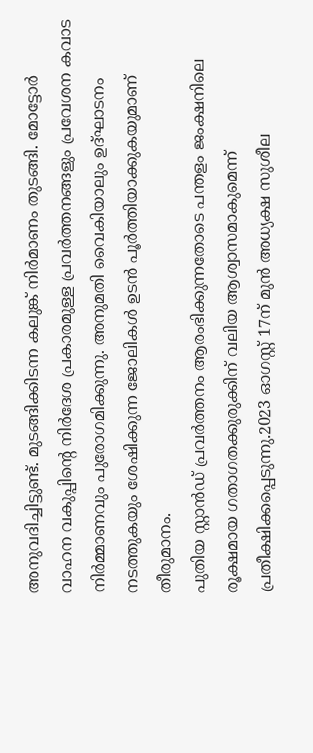അനുവദിച്ചിട്ടുണ്ട്. മുടങ്ങിക്കിടന്ന കലുങ്ക് നിർമാണം തുടങ്ങി. മോട്ടോർ വാഹന വകുപ്പിന്റെ നിർദേശ പ്രകാരമുള്ള പ്രവർത്തനങ്ങളും പ്രവേശന കവാട നിർമ്മാണവും പുരോഗമിക്കുന്നു. അനുമതി വൈകിയാലും ഉദ്ഘാടനം നടത്തുകയും ശേഷിക്കുന്ന ജോലികൾ ഉടൻ പൂർത്തിയാക്കുകയുമാണ് തീരുമാനം.
പുതിയ സ്റ്റാൻഡ് പ്രവർത്തനം ആരംഭിക്കുന്നതോടെ പന്തളം ജംക്ഷനിലെ രൂക്ഷമായ ഗതാഗതക്കുരുക്കിന് വലിയ ആശ്വാസമാകുമെന്ന് പ്രതീക്ഷിക്കപ്പെടുന്നു.2023 ഓഗസ്റ്റ് 17ന് മുൻ അധ്യക്ഷ സുശീല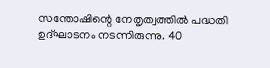സന്തോഷിന്റെ നേതൃത്വത്തിൽ പദ്ധതി ഉദ്ഘാടനം നടന്നിരുന്നു. 40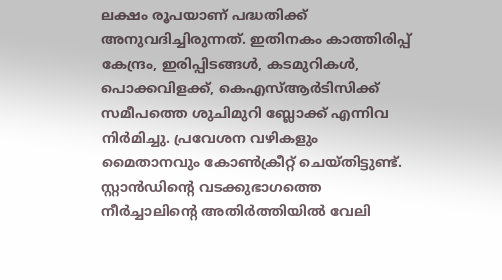ലക്ഷം രൂപയാണ് പദ്ധതിക്ക് അനുവദിച്ചിരുന്നത്. ഇതിനകം കാത്തിരിപ്പ് കേന്ദ്രം, ഇരിപ്പിടങ്ങൾ, കടമുറികൾ, പൊക്കവിളക്ക്, കെഎസ്ആർടിസിക്ക് സമീപത്തെ ശുചിമുറി ബ്ലോക്ക് എന്നിവ നിർമിച്ചു. പ്രവേശന വഴികളും മൈതാനവും കോൺക്രീറ്റ് ചെയ്തിട്ടുണ്ട്.
സ്റ്റാൻഡിന്റെ വടക്കുഭാഗത്തെ നീർച്ചാലിന്റെ അതിർത്തിയിൽ വേലി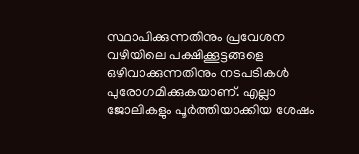സ്ഥാപിക്കുന്നതിനും പ്രവേശന വഴിയിലെ പക്ഷിക്കൂട്ടങ്ങളെ ഒഴിവാക്കുന്നതിനും നടപടികൾ പുരോഗമിക്കുകയാണ്. എല്ലാ ജോലികളും പൂർത്തിയാക്കിയ ശേഷം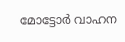മോട്ടോർ വാഹന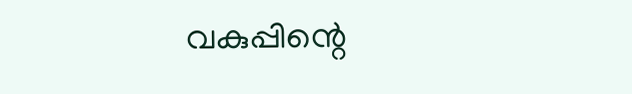വകുപ്പിന്റെ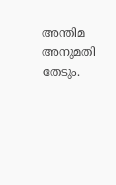അന്തിമ അനുമതി തേടും.